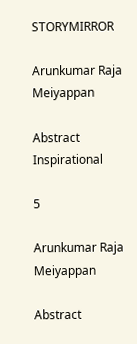STORYMIRROR

Arunkumar Raja Meiyappan

Abstract Inspirational

5

Arunkumar Raja Meiyappan

Abstract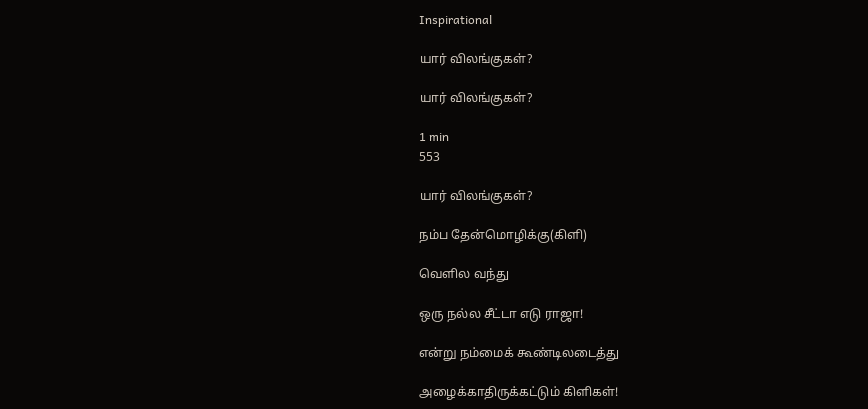Inspirational

யார் விலங்குகள்?

யார் விலங்குகள்?

1 min
553

யார் விலங்குகள்?

நம்ப தேன்மொழிக்கு(கிளி)

வெளில வந்து

ஒரு நல்ல சீட்டா எடு ராஜா!

என்று நம்மைக் கூண்டிலடைத்து

அழைக்காதிருக்கட்டும் கிளிகள்!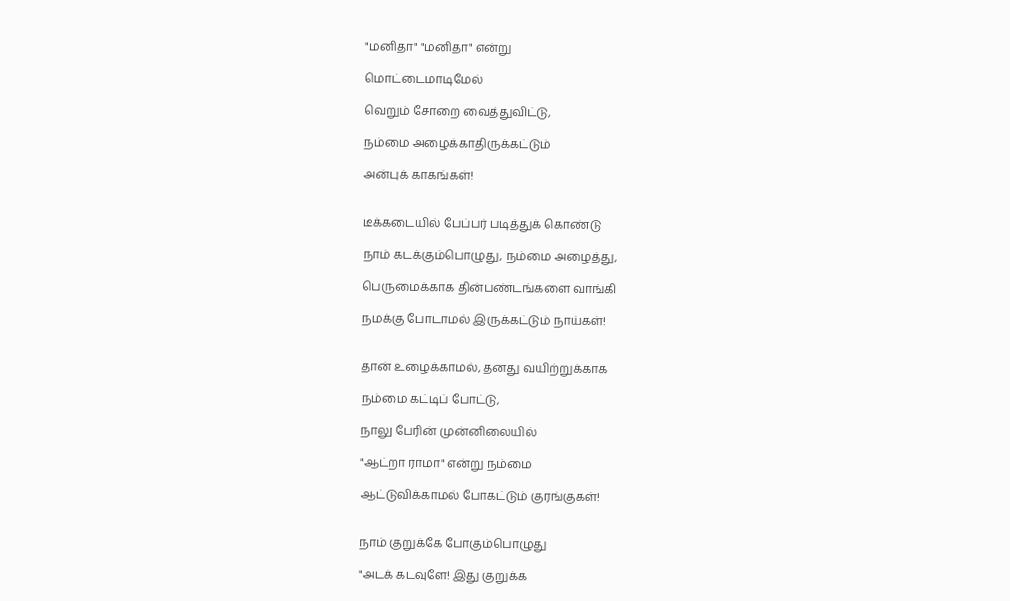"மனிதா" "மனிதா" என்று

மொட்டைமாடிமேல்

வெறும் சோறை வைத்துவிட்டு,

நம்மை அழைக்காதிருக்கட்டும்

அன்புக் காகங்கள்!


டீக்கடையில் பேப்பர் படித்துக் கொண்டு

நாம் கடக்கும்பொழுது, நம்மை அழைத்து,

பெருமைக்காக தின்பண்டங்களை வாங்கி

நமக்கு போடாமல் இருக்கட்டும் நாய்கள்!


தான் உழைக்காமல், தனது வயிற்றுக்காக

நம்மை கட்டிப் போட்டு,

நாலு பேரின் முன்னிலையில்

"ஆட்றா ராமா" என்று நம்மை

ஆட்டுவிக்காமல் போகட்டும் குரங்குகள்!


நாம் குறுக்கே போகும்பொழுது

"அடக் கடவுளே! இது குறுக்க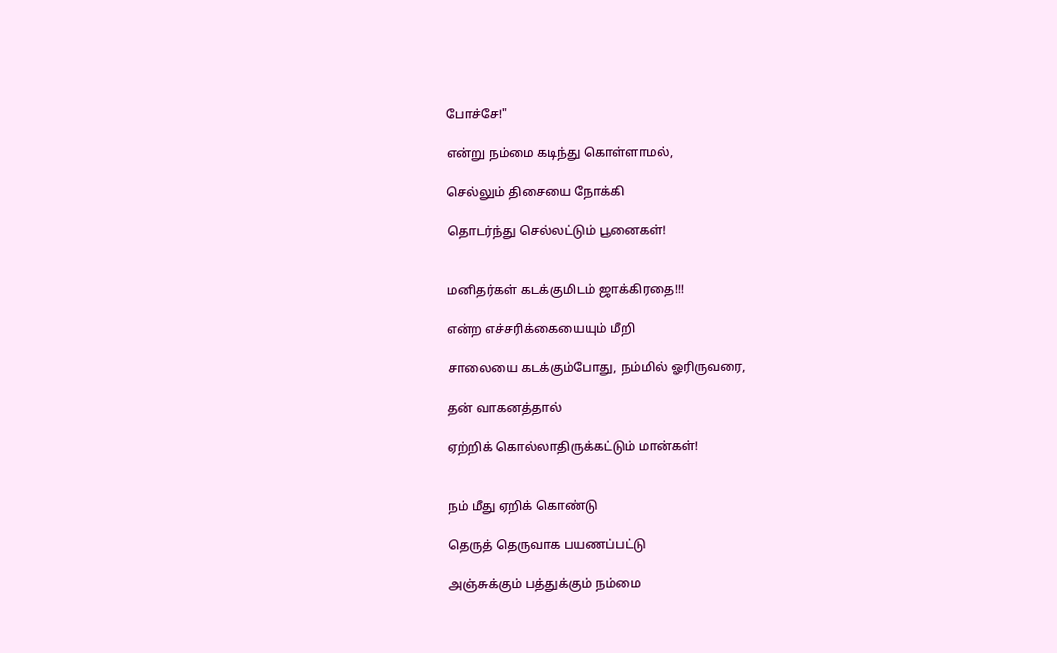போச்சே!"

என்று நம்மை கடிந்து கொள்ளாமல்,

செல்லும் திசையை நோக்கி

தொடர்ந்து செல்லட்டும் பூனைகள்!


மனிதர்கள் கடக்குமிடம் ஜாக்கிரதை!!!

என்ற எச்சரிக்கையையும் மீறி

சாலையை கடக்கும்போது, நம்மில் ஓரிருவரை,

தன் வாகனத்தால்

ஏற்றிக் கொல்லாதிருக்கட்டும் மான்கள்!


நம் மீது ஏறிக் கொண்டு

தெருத் தெருவாக பயணப்பட்டு

அஞ்சுக்கும் பத்துக்கும் நம்மை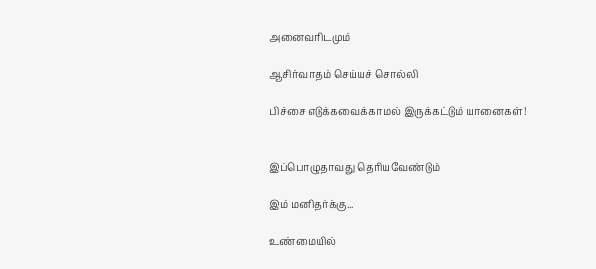அனைவரிடமும்

ஆசிர்வாதம் செய்யச் சொல்லி

பிச்சை எடுக்கவைக்காமல் இருக்கட்டும் யானைகள்!


இப்பொழுதாவது தெரியவேண்டும்

இம் மனிதர்க்கு...

உண்மையில்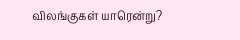விலங்குகள் யாரென்று?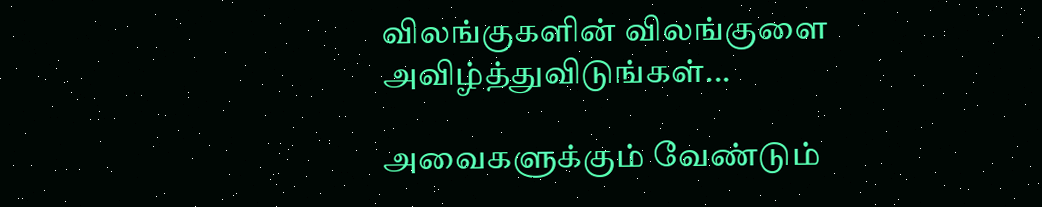விலங்குகளின் விலங்குளை அவிழ்த்துவிடுங்கள்...

அவைகளுக்கும் வேண்டும்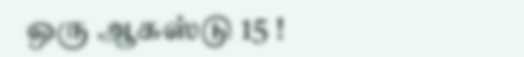ஒரு ஆகஸ்டு 15 !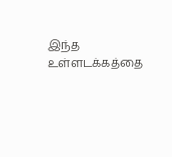இந்த உள்ளடக்கத்தை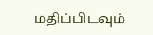மதிப்பிடவும்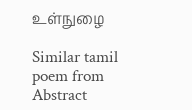உள்நுழை

Similar tamil poem from Abstract